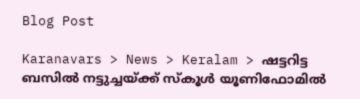Blog Post

Karanavars > News > Keralam > ഷട്ടറിട്ട ബസില്‍ നട്ടുച്ചയ്ക്ക് സ്കൂള്‍ യൂണിഫോമില്‍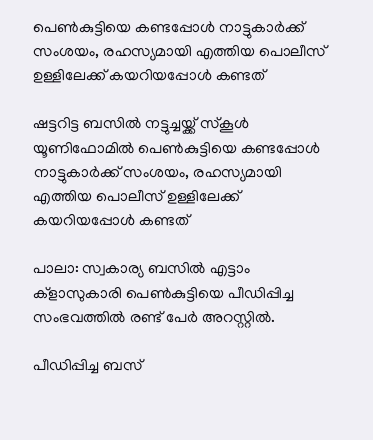പെണ്‍കുട്ടിയെ കണ്ടപ്പോള്‍ നാട്ടുകാര്‍ക്ക് സംശയം, രഹസ്യമായി എത്തിയ പൊലീസ് ഉള്ളിലേക്ക് കയറിയപ്പോള്‍ കണ്ടത്

ഷട്ടറിട്ട ബസില്‍ നട്ടുച്ചയ്ക്ക് സ്കൂള്‍ യൂണിഫോമില്‍ പെണ്‍കുട്ടിയെ കണ്ടപ്പോള്‍ നാട്ടുകാര്‍ക്ക് സംശയം, രഹസ്യമായി എത്തിയ പൊലീസ് ഉള്ളിലേക്ക് കയറിയപ്പോള്‍ കണ്ടത്

പാലാ: സ്വകാര്യ ബസില്‍ എട്ടാം ക്ളാസുകാരി പെണ്‍കുട്ടിയെ പീഡിപ്പിച്ച സംഭവത്തില്‍ രണ്ട് പേര്‍ അറസ്റ്റില്‍.

പീഡിപ്പിച്ച ബസ്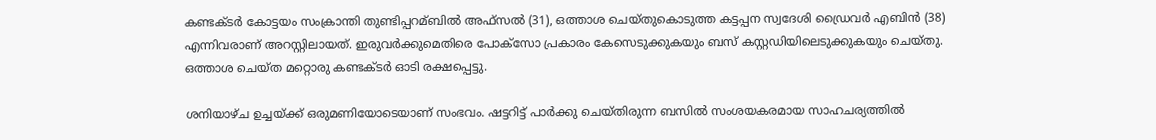കണ്ടക്ടര്‍ കോട്ടയം സംക്രാന്തി തുണ്ടിപ്പറമ്ബില്‍ അഫ്‌സല്‍ (31), ഒത്താശ ചെയ്തുകൊടുത്ത കട്ടപ്പന സ്വദേശി ഡ്രൈവര്‍ എബിന്‍ (38) എന്നിവരാണ് അറസ്റ്റിലായത്. ഇരുവര്‍ക്കുമെതിരെ പോക്‌സോ പ്രകാരം കേസെടുക്കുകയും ബസ് കസ്റ്റഡിയിലെടുക്കുകയും ചെയ്തു. ഒത്താശ ചെയ്ത മറ്റൊരു കണ്ടക്ടര്‍ ഓടി രക്ഷപ്പെട്ടു.

ശനിയാഴ്ച ഉച്ചയ്ക്ക് ഒരുമണിയോടെയാണ് സംഭവം. ഷട്ടറിട്ട് പാര്‍ക്കു ചെയ്തിരുന്ന ബസില്‍ സംശയകരമായ സാഹചര്യത്തില്‍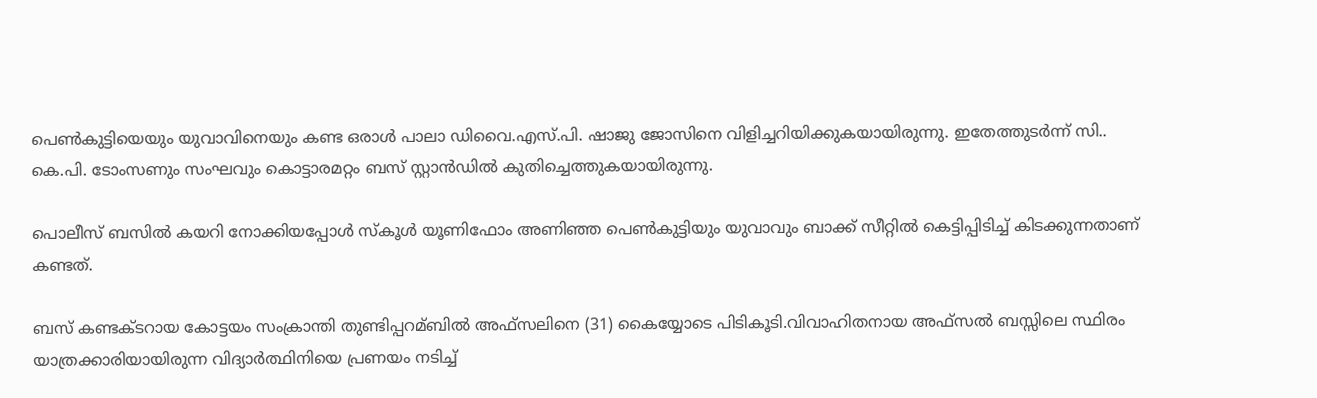പെണ്‍കുട്ടിയെയും യുവാവിനെയും കണ്ട ഒരാള്‍ പാലാ ഡിവൈ.എസ്.പി. ഷാജു ജോസിനെ വിളിച്ചറിയിക്കുകയായിരുന്നു. ഇതേത്തുടര്‍ന്ന് സി.. കെ.പി. ടോംസണും സംഘവും കൊട്ടാരമറ്റം ബസ് സ്റ്റാന്‍ഡില്‍ കുതിച്ചെത്തുകയായിരുന്നു.

പൊലീസ് ബസില്‍ കയറി നോക്കിയപ്പോള്‍ സ്‌കൂള്‍ യൂണിഫോം അണിഞ്ഞ പെണ്‍കുട്ടിയും യുവാവും ബാക്ക് സീറ്റില്‍ കെട്ടിപ്പിടിച്ച്‌ കിടക്കുന്നതാണ് കണ്ടത്.

ബസ് കണ്ടക്ടറായ കോട്ടയം സംക്രാന്തി തുണ്ടിപ്പറമ്ബില്‍ അഫ്‌സലിനെ (31) കൈയ്യോടെ പിടികൂടി.വിവാഹിതനായ അഫ്‌സല്‍ ബസ്സിലെ സ്ഥിരം യാത്രക്കാരിയായിരുന്ന വിദ്യാര്‍ത്ഥിനിയെ പ്രണയം നടിച്ച്‌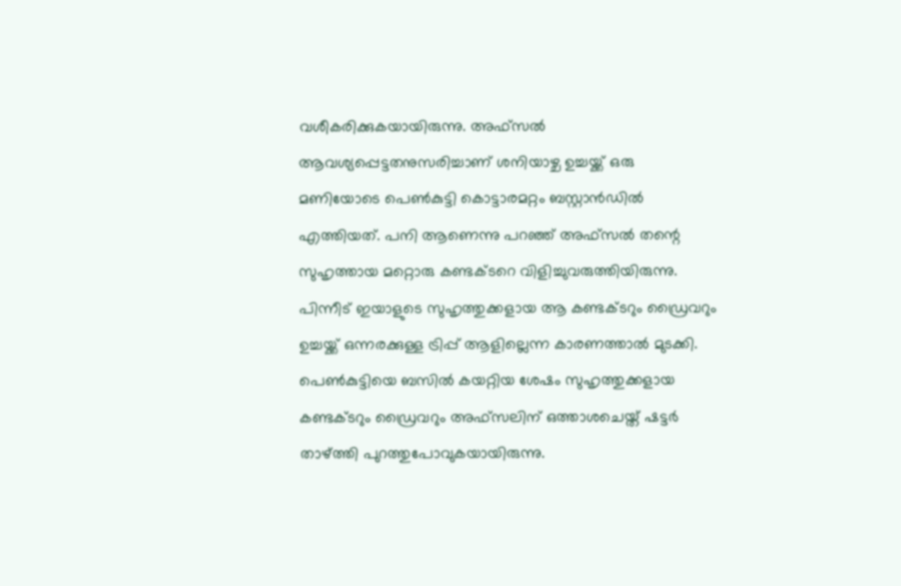വശീകരിക്കുകയായിരുന്നു. അഫ്‌സല്‍ ആവശ്യപ്പെട്ടതനുസരിച്ചാണ് ശനിയാഴ്ച ഉച്ചയ്ക്ക് ഒരു മണിയോടെ പെണ്‍കുട്ടി കൊട്ടാരമറ്റം ബസ്റ്റാന്‍ഡില്‍ എത്തിയത്. പനി ആണെന്നു പറഞ്ഞ് അഫ്‌സല്‍ തന്റെ സുഹൃത്തായ മറ്റൊരു കണ്ടക്ടറെ വിളിച്ചുവരുത്തിയിരുന്നു. പിന്നീട് ഇയാളുടെ സുഹൃത്തുക്കളായ ആ കണ്ടക്ടറും ഡ്രൈവറും ഉച്ചയ്ക്ക് ഒന്നരക്കുള്ള ട്രിപ്പ് ആളില്ലെന്ന കാരണത്താല്‍ മുടക്കി. പെണ്‍കുട്ടിയെ ബസില്‍ കയറ്റിയ ശേഷം സുഹൃത്തുക്കളായ കണ്ടക്ടറും ഡ്രൈവറും അഫ്‌സലിന് ഒത്താശചെയ്ത് ഷട്ടര്‍ താഴ്ത്തി പുറത്തുപോവുകയായിരുന്നു.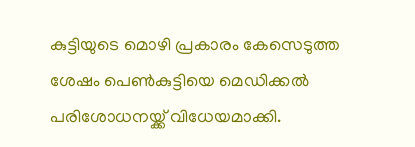കുട്ടിയുടെ മൊഴി പ്രകാരം കേസെടുത്ത ശേഷം പെണ്‍കുട്ടിയെ മെഡിക്കല്‍ പരിശോധനയ്ക്ക് വിധേയമാക്കി.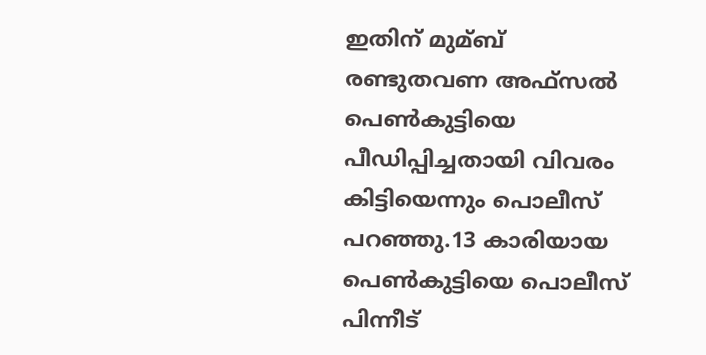ഇതിന് മുമ്ബ് രണ്ടുതവണ അഫ്‌സല്‍ പെണ്‍കുട്ടിയെ പീഡിപ്പിച്ചതായി വിവരം കിട്ടിയെന്നും പൊലീസ് പറഞ്ഞു.13 കാരിയായ പെണ്‍കുട്ടിയെ പൊലീസ് പിന്നീട്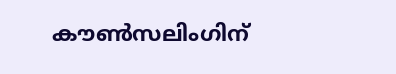കൗണ്‍സലിംഗിന്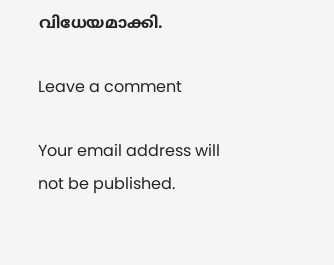വിധേയമാക്കി.

Leave a comment

Your email address will not be published.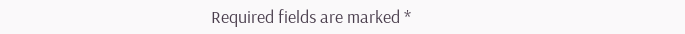Required fields are marked *